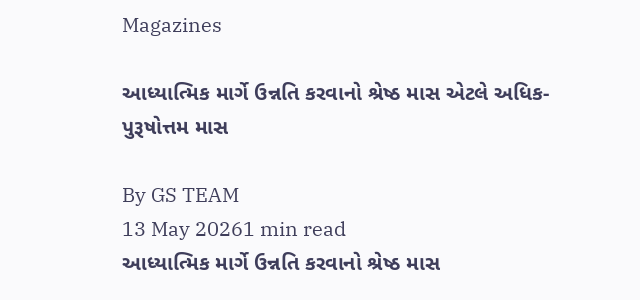Magazines

આધ્યાત્મિક માર્ગે ઉન્નતિ કરવાનો શ્રેષ્ઠ માસ એટલે અધિક-પુરૂષોત્તમ માસ

By GS TEAM
13 May 20261 min read
આધ્યાત્મિક માર્ગે ઉન્નતિ કરવાનો શ્રેષ્ઠ માસ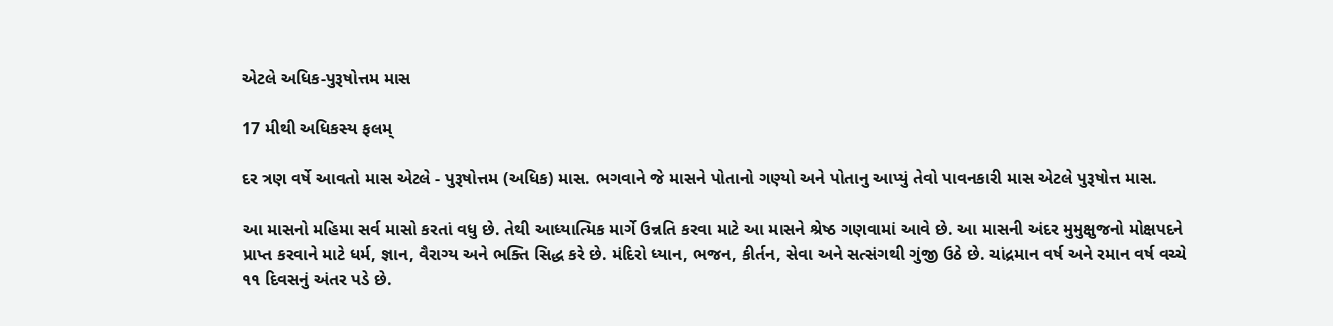એટલે અધિક-પુરૂષોત્તમ માસ

17 મીથી અધિકસ્ય ફલમ્

દર ત્રણ વર્ષે આવતો માસ એટલે - પુરૂષોત્તમ (અધિક) માસ. ભગવાને જે માસને પોતાનો ગણ્યો અને પોતાનુ આપ્યું તેવો પાવનકારી માસ એટલે પુરૂષોત્ત માસ.

આ માસનો મહિમા સર્વ માસો કરતાં વધુ છે. તેથી આધ્યાત્મિક માર્ગે ઉન્નતિ કરવા માટે આ માસને શ્રેષ્ઠ ગણવામાં આવે છે. આ માસની અંદર મુમુક્ષુજનો મોક્ષપદને પ્રાપ્ત કરવાને માટે ધર્મ, જ્ઞાન, વૈરાગ્ય અને ભક્તિ સિદ્ધ કરે છે. મંદિરો ધ્યાન, ભજન, કીર્તન, સેવા અને સત્સંગથી ગુંજી ઉઠે છે. ચાંદ્રમાન વર્ષ અને રમાન વર્ષ વચ્ચે ૧૧ દિવસનું અંતર પડે છે.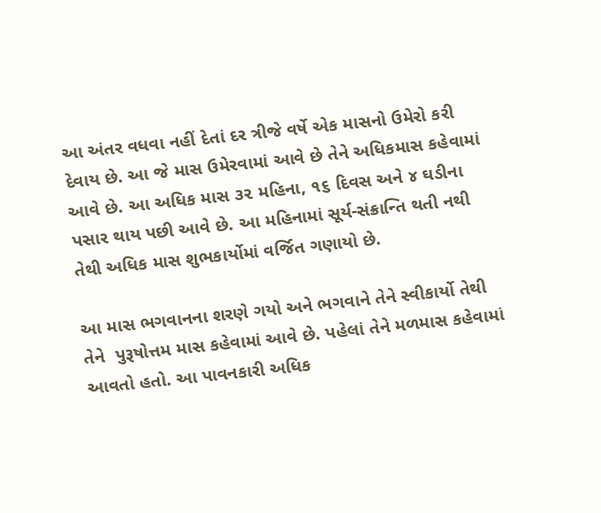આ અંતર વધવા નહીં દેતાં દર ત્રીજે વર્ષે એક માસનો ઉમેરો કરી દેવાય છે. આ જે માસ ઉમેરવામાં આવે છે તેને અધિકમાસ કહેવામાં આવે છે. આ અધિક માસ ૩૨ મહિના, ૧૬ દિવસ અને ૪ ઘડીના પસાર થાય પછી આવે છે. આ મહિનામાં સૂર્ય-સંક્રાન્તિ થતી નથી તેથી અધિક માસ શુભકાર્યોમાં વર્જિત ગણાયો છે.

આ માસ ભગવાનના શરણે ગયો અને ભગવાને તેને સ્વીકાર્યો તેથી તેને  પુરૂષોત્તમ માસ કહેવામાં આવે છે. પહેલાં તેને મળમાસ કહેવામાં આવતો હતો. આ પાવનકારી અધિક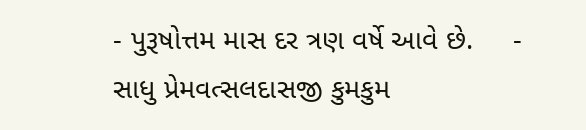- પુરૂષોત્તમ માસ દર ત્રણ વર્ષે આવે છે.     - સાધુ પ્રેમવત્સલદાસજી કુમકુમ